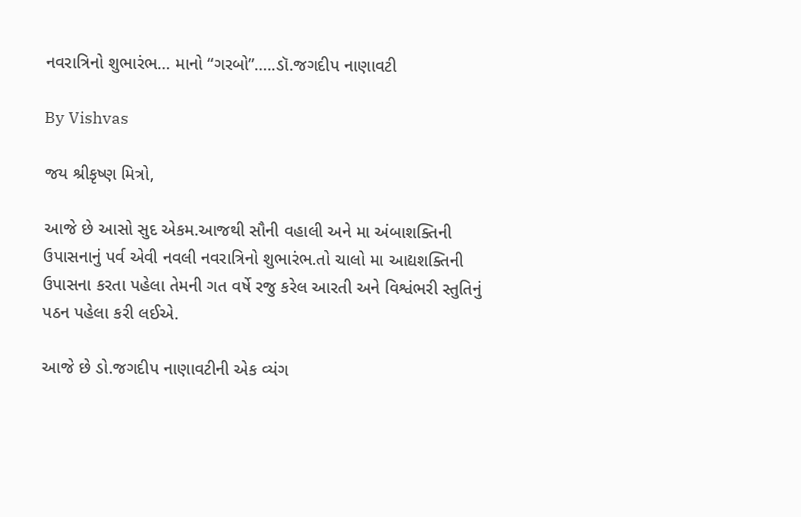નવરાત્રિનો શુભારંભ… માનો “ગરબો”…..ડૉ.જગદીપ નાણાવટી

By Vishvas

જય શ્રીકૃષ્ણ મિત્રો,

આજે છે આસો સુદ એકમ.આજથી સૌની વહાલી અને મા અંબાશક્તિની ઉપાસનાનું પર્વ એવી નવલી નવરાત્રિનો શુભારંભ.તો ચાલો મા આદ્યશક્તિની ઉપાસના કરતા પહેલા તેમની ગત વર્ષે રજુ કરેલ આરતી અને વિશ્વંભરી સ્તુતિનું પઠન પહેલા કરી લઈએ.

આજે છે ડો.જગદીપ નાણાવટીની એક વ્યંગ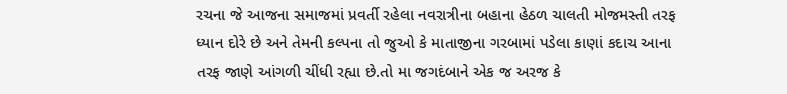રચના જે આજના સમાજમાં પ્રવર્તી રહેલા નવરાત્રીના બહાના હેઠળ ચાલતી મોજમસ્તી તરફ ધ્યાન દોરે છે અને તેમની કલ્પના તો જુઓ કે માતાજીના ગરબામાં પડેલા કાણાં કદાચ આના તરફ જાણે આંગળી ચીંધી રહ્યા છે.તો મા જગદંબાને એક જ અરજ કે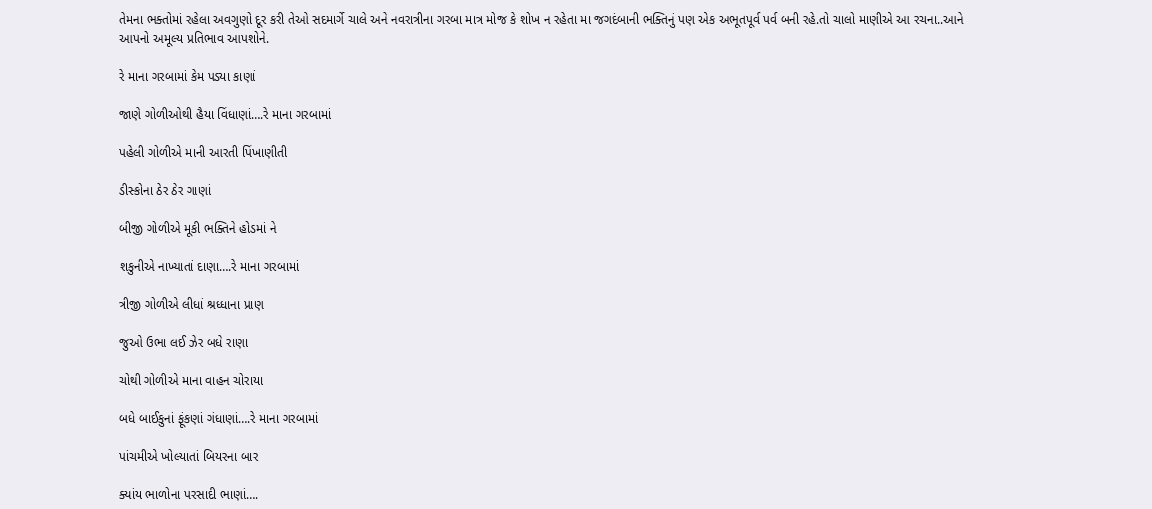તેમના ભક્તોમાં રહેલા અવગુણો દૂર કરી તેઓ સદમાર્ગે ચાલે અને નવરાત્રીના ગરબા માત્ર મોજ કે શોખ ન રહેતા મા જગદંબાની ભક્તિનું પણ એક અભૂતપૂર્વ પર્વ બની રહે.તો ચાલો માણીએ આ રચના..આને આપનો અમૂલ્ય પ્રતિભાવ આપશોને.

રે માના ગરબામાં કેમ પડ્યા કાણાં

જાણે ગોળીઓથી હૈયા વિંધાણાં….રે માના ગરબામાં

પહેલી ગોળીએ માની આરતી પિંખાણીતી

ડીસ્કોના ઠેર ઠેર ગાણાં

બીજી ગોળીએ મૂકી ભક્તિને હોડમાં ને

શકુનીએ નાખ્યાતાં દાણા….રે માના ગરબામાં

ત્રીજી ગોળીએ લીધાં શ્રધ્ધાના પ્રાણ

જુઓ ઉભા લઈ ઝેર બધે રાણા

ચોથી ગોળીએ માના વાહન ચોરાયા

બધે બાઈકુનાં ફૂંકણાં ગંધાણાં….રે માના ગરબામાં

પાંચમીએ ખોલ્યાતાં બિયરના બાર

ક્યાંય ભાળોના પરસાદી ભાણાં….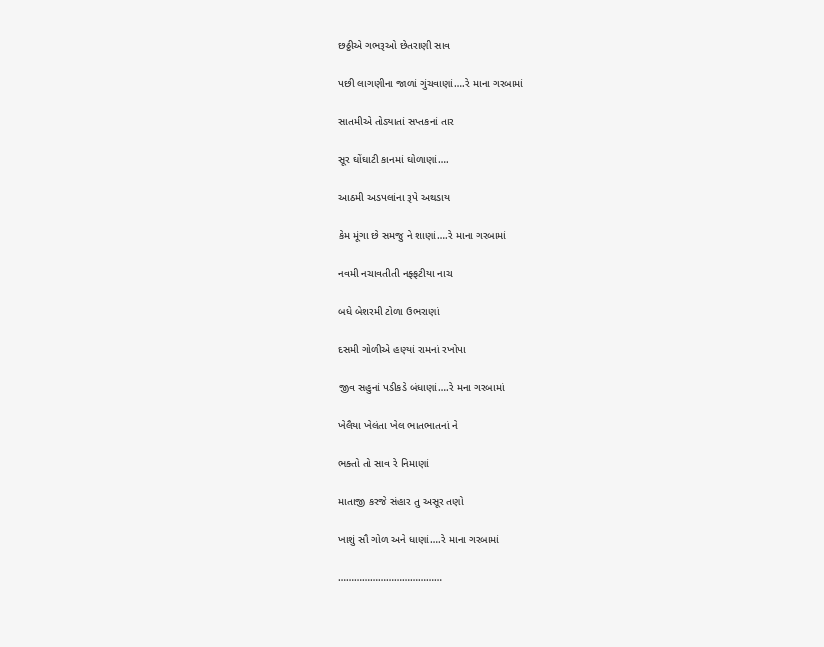છઠ્ઠીએ ગભરૂઓ છેતરાણી સાવ

પછી લાગણીના જાળાં ગુંચવાણાં….રે માના ગરબામાં

સાતમીએ તોડ્યાતાં સપ્તકનાં તાર

સૂર ઘોંઘાટી કાનમાં ઘોળાણાં….

આઠમી અડપલાંના રૂપે અથડાય

કેમ મૂંગા છે સમજુ ને શાણાં….રે માના ગરબામાં

નવમી નચાવતીતી નફ્ફટીયા નાચ

બધે બેશરમી ટોળા ઉભરાણાં

દસમી ગોળીએ હણ્યાં રામનાં રખોપા

જીવ સહુનાં પડીકડે બંધાણાં….રે મના ગરબામાં

ખેલૈયા ખેલંતા ખેલ ભાતભાતનાં ને

ભક્તો તો સાવ રે નિમાણાં

માતાજી કરજે સંહાર તુ અસૂર તણો

ખાશું સૌ ગોળ અને ધાણાં….રે માના ગરબામાં

…………………………………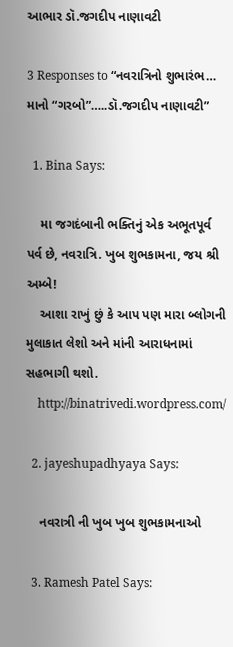આભાર ડૉ.જગદીપ નાણાવટી

3 Responses to “નવરાત્રિનો શુભારંભ… માનો “ગરબો”…..ડૉ.જગદીપ નાણાવટી”

  1. Bina Says:

    મા જગદંબાની ભક્તિનું એક અભૂતપૂર્વ પર્વ છે, નવરાત્રિ. ખુબ શુભકામના, જય શ્રી અમ્બે!
    આશા રાખું છું કે આપ પણ મારા બ્લોગની મુલાકાત લેશો અને માંની આરાધનામાં સહભાગી થશો.
    http://binatrivedi.wordpress.com/

  2. jayeshupadhyaya Says:

    નવરાત્રી ની ખુબ ખુબ શુભકામનાઓ

  3. Ramesh Patel Says: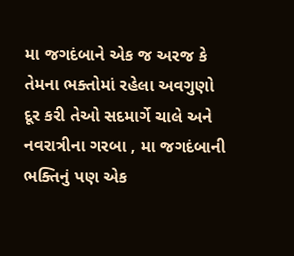મા જગદંબાને એક જ અરજ કે તેમના ભક્તોમાં રહેલા અવગુણો દૂર કરી તેઓ સદમાર્ગે ચાલે અને નવરાત્રીના ગરબા , મા જગદંબાની ભક્તિનું પણ એક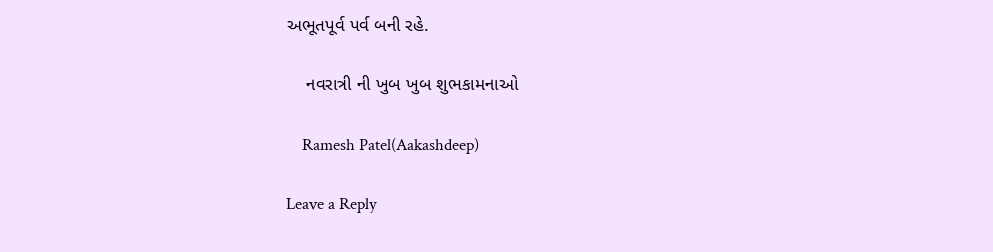અભૂતપૂર્વ પર્વ બની રહે.

    નવરાત્રી ની ખુબ ખુબ શુભકામનાઓ

    Ramesh Patel(Aakashdeep)

Leave a Reply